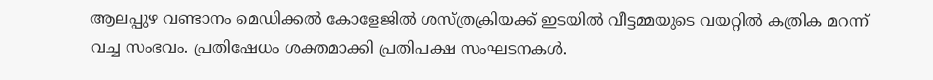ആലപ്പുഴ വണ്ടാനം മെഡിക്കൽ കോളേജിൽ ശസ്ത്രക്രിയക്ക് ഇടയിൽ വീട്ടമ്മയുടെ വയറ്റിൽ കത്രിക മറന്ന് വച്ച സംഭവം. പ്രതിഷേധം ശക്തമാക്കി പ്രതിപക്ഷ സംഘടനകൾ.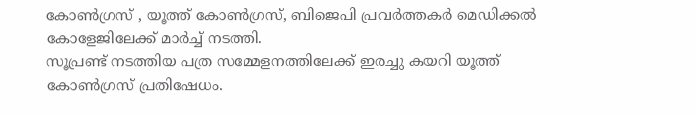കോൺഗ്രസ് , യൂത്ത് കോൺഗ്രസ്, ബിജെപി പ്രവർത്തകർ മെഡിക്കൽ കോളേജിലേക്ക് മാർച്ച് നടത്തി.
സൂപ്രണ്ട് നടത്തിയ പത്ര സമ്മേളനത്തിലേക്ക് ഇരച്ചു കയറി യൂത്ത് കോൺഗ്രസ് പ്രതിഷേധം.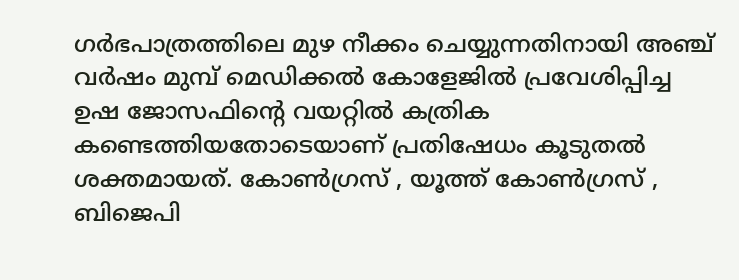ഗർഭപാത്രത്തിലെ മുഴ നീക്കം ചെയ്യുന്നതിനായി അഞ്ച് വർഷം മുമ്പ് മെഡിക്കൽ കോളേജിൽ പ്രവേശിപ്പിച്ച ഉഷ ജോസഫിൻ്റെ വയറ്റിൽ കത്രിക കണ്ടെത്തിയതോടെയാണ് പ്രതിഷേധം കൂടുതൽ ശക്തമായത്. കോൺഗ്രസ് , യൂത്ത് കോൺഗ്രസ് , ബിജെപി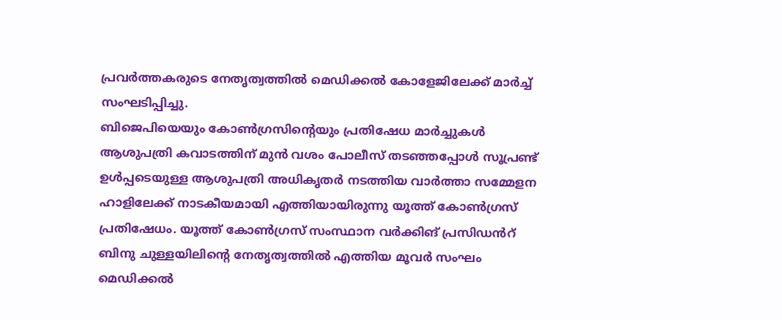പ്രവർത്തകരുടെ നേതൃത്വത്തിൽ മെഡിക്കൽ കോളേജിലേക്ക് മാർച്ച് സംഘടിപ്പിച്ചു.
ബിജെപിയെയും കോൺഗ്രസിൻ്റെയും പ്രതിഷേധ മാർച്ചുകൾ ആശുപത്രി കവാടത്തിന് മുൻ വശം പോലീസ് തടഞ്ഞപ്പോൾ സൂപ്രണ്ട് ഉൾപ്പടെയുള്ള ആശുപത്രി അധികൃതർ നടത്തിയ വാർത്താ സമ്മേളന ഹാളിലേക്ക് നാടകീയമായി എത്തിയായിരുന്നു യൂത്ത് കോൺഗ്രസ് പ്രതിഷേധം. യൂത്ത് കോൺഗ്രസ് സംസ്ഥാന വർക്കിങ് പ്രസിഡൻറ് ബിനു ചുള്ളയിലിൻ്റെ നേതൃത്വത്തിൽ എത്തിയ മൂവർ സംഘം മെഡിക്കൽ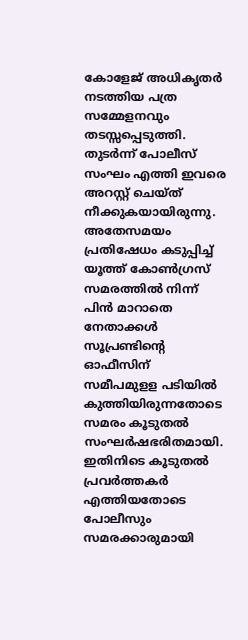കോളേജ് അധികൃതർ നടത്തിയ പത്ര സമ്മേളനവും തടസ്സപ്പെടുത്തി.
തുടർന്ന് പോലീസ് സംഘം എത്തി ഇവരെ അറസ്റ്റ് ചെയ്ത് നീക്കുകയായിരുന്നു. അതേസമയം പ്രതിഷേധം കടുപ്പിച്ച് യൂത്ത് കോൺഗ്രസ് സമരത്തിൽ നിന്ന് പിൻ മാറാതെ നേതാക്കൾ സൂപ്രണ്ടിൻ്റെ ഓഫീസിന് സമീപമുളള പടിയിൽ കുത്തിയിരുന്നതോടെ സമരം കൂടുതൽ സംഘർഷഭരിതമായി. ഇതിനിടെ കൂടുതൽ പ്രവർത്തകർ എത്തിയതോടെ പോലീസും സമരക്കാരുമായി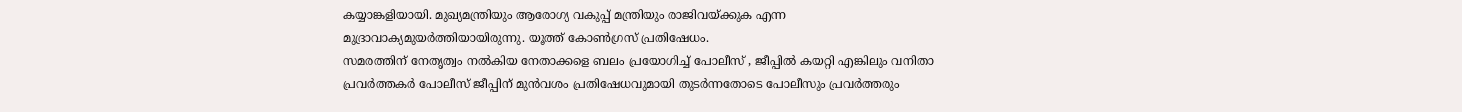കയ്യാങ്കളിയായി. മുഖ്യമന്ത്രിയും ആരോഗ്യ വകുപ്പ് മന്ത്രിയും രാജിവയ്ക്കുക എന്ന മുദ്രാവാക്യമുയർത്തിയായിരുന്നു. യൂത്ത് കോൺഗ്രസ് പ്രതിഷേധം.
സമരത്തിന് നേതൃത്വം നൽകിയ നേതാക്കളെ ബലം പ്രയോഗിച്ച് പോലീസ് , ജീപ്പിൽ കയറ്റി എങ്കിലും വനിതാ പ്രവർത്തകർ പോലീസ് ജീപ്പിന് മുൻവശം പ്രതിഷേധവുമായി തുടർന്നതോടെ പോലീസും പ്രവർത്തരും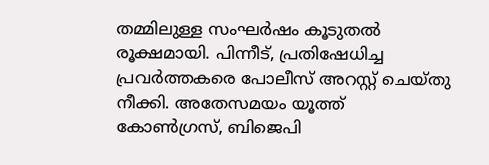തമ്മിലുള്ള സംഘർഷം കൂടുതൽ രൂക്ഷമായി. പിന്നീട്, പ്രതിഷേധിച്ച പ്രവർത്തകരെ പോലീസ് അറസ്റ്റ് ചെയ്തു നീക്കി. അതേസമയം യൂത്ത് കോൺഗ്രസ്, ബിജെപി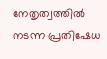നേതൃത്വത്തിൽ നടന്ന പ്രതിഷേധ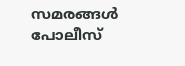സമരങ്ങൾ പോലീസ്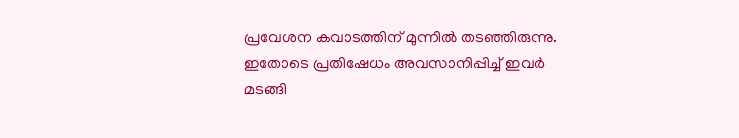പ്രവേശന കവാടത്തിന് മുന്നിൽ തടഞ്ഞിരുന്നു. ഇതോടെ പ്രതിഷേധം അവസാനിപ്പിച്ച് ഇവർ മടങ്ങി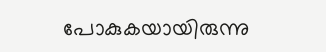പോകുകയായിരുന്നു